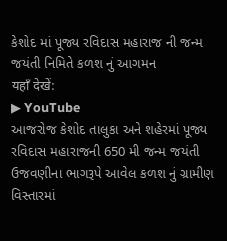કેશોદ માં પૂજ્ય રવિદાસ મહારાજ ની જન્મ જયંતી નિમિતે કળશ નું આગમન
यहाँ देखें:
▶ YouTube
આજરોજ કેશોદ તાલુકા અને શહેરમાં પૂજ્ય રવિદાસ મહારાજની 650 મી જન્મ જયંતી ઉજવણીના ભાગરૂપે આવેલ કળશ નું ગ્રામીણ વિસ્તારમાં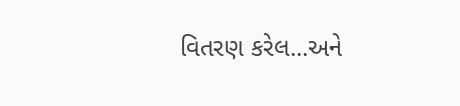વિતરણ કરેલ...અને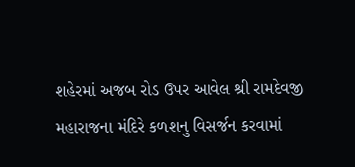શહેરમાં અજબ રોડ ઉપર આવેલ શ્રી રામદેવજી મહારાજના મંદિરે કળશનુ વિસર્જન કરવામાં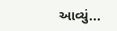આવ્યું...